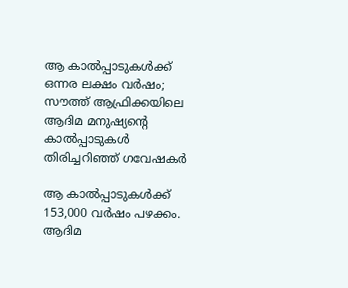ആ കാല്‍പ്പാടുകള്‍ക്ക് ഒന്നര ലക്ഷം വര്‍ഷം; സൗത്ത് ആഫ്രിക്കയിലെ ആദിമ മനുഷ്യന്റെ കാല്‍പ്പാടുകള്‍ തിരിച്ചറിഞ്ഞ് ഗവേഷകര്‍

ആ കാല്‍പ്പാടുകള്‍ക്ക് 153,000 വര്‍ഷം പഴക്കം. ആദിമ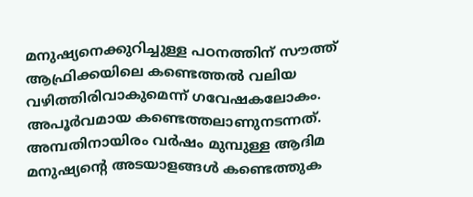മനുഷ്യനെക്കുറിച്ചുള്ള പഠനത്തിന് സൗത്ത് ആഫ്രിക്കയിലെ കണ്ടെത്തല്‍ വലിയ വഴിത്തിരിവാകുമെന്ന് ഗവേഷകലോകം. അപൂര്‍വമായ കണ്ടെത്തലാണുനടന്നത്. അമ്പതിനായിരം വര്‍ഷം മുമ്പുള്ള ആദിമ മനുഷ്യന്റെ അടയാളങ്ങള്‍ കണ്ടെത്തുക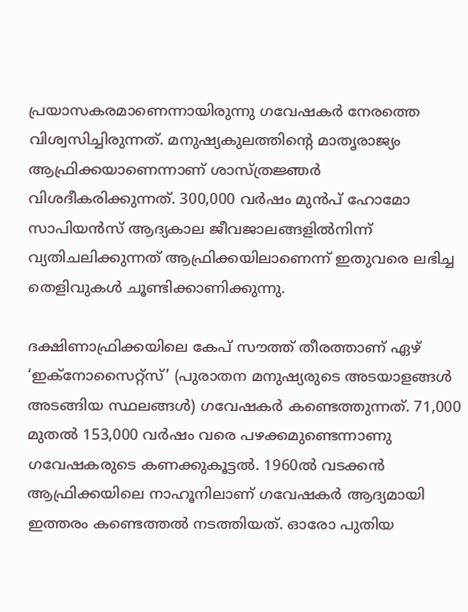പ്രയാസകരമാണെന്നായിരുന്നു ഗവേഷകര്‍ നേരത്തെ വിശ്വസിച്ചിരുന്നത്. മനുഷ്യകുലത്തിന്റെ മാതൃരാജ്യം ആഫ്രിക്കയാണെന്നാണ് ശാസ്ത്രജ്ഞര്‍ വിശദീകരിക്കുന്നത്. 300,000 വര്‍ഷം മുന്‍പ് ഹോമോ സാപിയന്‍സ് ആദ്യകാല ജീവജാലങ്ങളില്‍നിന്ന് വ്യതിചലിക്കുന്നത് ആഫ്രിക്കയിലാണെന്ന് ഇതുവരെ ലഭിച്ച തെളിവുകള്‍ ചൂണ്ടിക്കാണിക്കുന്നു.

ദക്ഷിണാഫ്രിക്കയിലെ കേപ് സൗത്ത് തീരത്താണ് ഏഴ് ‘ഇക്‌നോസൈറ്റ്‌സ്’ (പുരാതന മനുഷ്യരുടെ അടയാളങ്ങള്‍ അടങ്ങിയ സ്ഥലങ്ങള്‍) ഗവേഷകര്‍ കണ്ടെത്തുന്നത്. 71,000 മുതല്‍ 153,000 വര്‍ഷം വരെ പഴക്കമുണ്ടെന്നാണു ഗവേഷകരുടെ കണക്കുകൂട്ടല്‍. 1960ല്‍ വടക്കന്‍ ആഫ്രിക്കയിലെ നാഹൂനിലാണ് ഗവേഷകര്‍ ആദ്യമായി ഇത്തരം കണ്ടെത്തല്‍ നടത്തിയത്. ഓരോ പുതിയ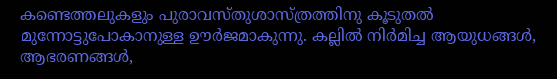കണ്ടെത്തലുകളും പുരാവസ്തുശാസ്ത്രത്തിനു കൂടുതല്‍ മുന്നോട്ടുപോകാനുള്ള ഊര്‍ജമാകുന്നു. കല്ലില്‍ നിര്‍മിച്ച ആയുധങ്ങള്‍, ആഭരണങ്ങള്‍,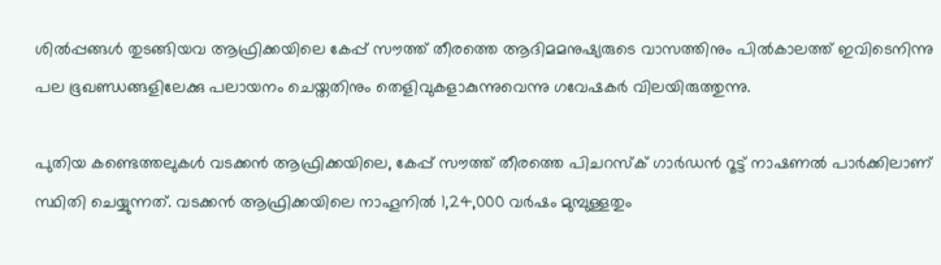ശില്‍പ്പങ്ങള്‍ തുടങ്ങിയവ ആഫ്രിക്കയിലെ കേപ്പ് സൗത്ത് തീരത്തെ ആദിമമനുഷ്യരുടെ വാസത്തിനും പില്‍കാലത്ത് ഇവിടെനിന്നു പല ഭൂഖണ്ഡങ്ങളിലേക്കു പലായനം ചെയ്തതിനും തെളിവുകളാകുന്നുവെന്നു ഗവേഷകര്‍ വിലയിരുത്തുന്നു.

പുതിയ കണ്ടെത്തലുകള്‍ വടക്കന്‍ ആഫ്രിക്കയിലെ, കേപ്പ് സൗത്ത് തീരത്തെ പിചറസ്‌ക് ഗാര്‍ഡന്‍ റൂട്ട് നാഷണല്‍ പാര്‍ക്കിലാണ് സ്ഥിതി ചെയ്യുന്നത്. വടക്കന്‍ ആഫ്രിക്കയിലെ നാഹൂനില്‍ 1,24,000 വര്‍ഷം മുമ്പുള്ളതും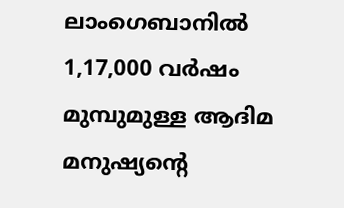ലാംഗെബാനില്‍ 1,17,000 വര്‍ഷം മുമ്പുമുള്ള ആദിമ മനുഷ്യന്റെ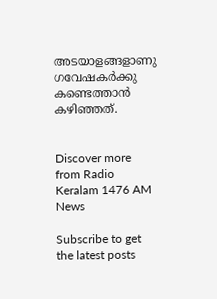അടയാളങ്ങളാണു ഗവേഷകര്‍ക്കു കണ്ടെത്താന്‍ കഴിഞ്ഞത്.


Discover more from Radio Keralam 1476 AM News

Subscribe to get the latest posts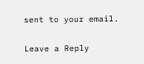sent to your email.

Leave a Reply